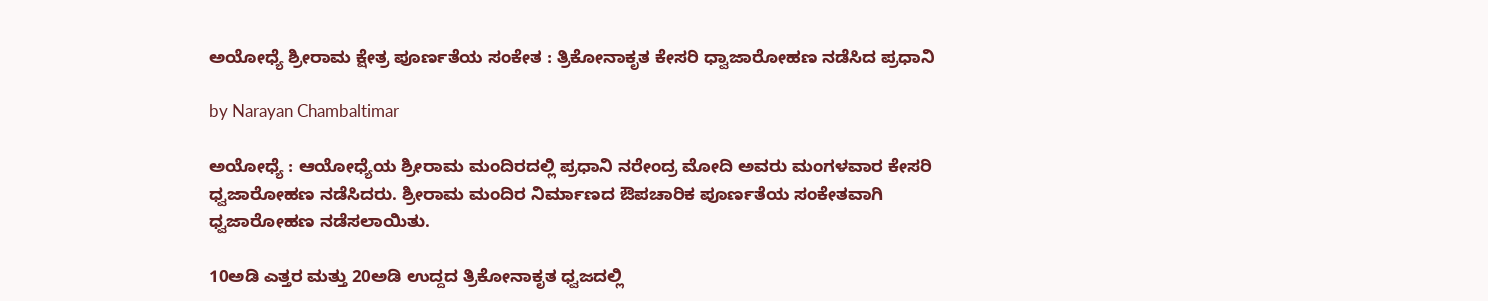ಅಯೋಧ್ಯೆ ಶ್ರೀರಾಮ ಕ್ಷೇತ್ರ ಪೂರ್ಣತೆಯ ಸಂಕೇತ : ತ್ರಿಕೋನಾಕೃತ ಕೇಸರಿ ಧ್ವಾಜಾರೋಹಣ ನಡೆಸಿದ ಪ್ರಧಾನಿ

by Narayan Chambaltimar

ಅಯೋಧ್ಯೆ : ಆಯೋಧ್ಯೆಯ ಶ್ರೀರಾಮ ಮಂದಿರದಲ್ಲಿ ಪ್ರಧಾನಿ ನರೇಂದ್ರ ಮೋದಿ ಅವರು ಮಂಗಳವಾರ ಕೇಸರಿ ಧ್ವಜಾರೋಹಣ ನಡೆಸಿದರು. ಶ್ರೀರಾಮ ಮಂದಿರ ನಿರ್ಮಾಣದ ಔಪಚಾರಿಕ ಪೂರ್ಣತೆಯ ಸಂಕೇತವಾಗಿ ಧ್ವಜಾರೋಹಣ ನಡೆಸಲಾಯಿತು.

10ಅಡಿ ಎತ್ತರ ಮತ್ತು 20ಅಡಿ ಉದ್ದದ ತ್ರಿಕೋನಾಕೃತ ಧ್ವಜದಲ್ಲಿ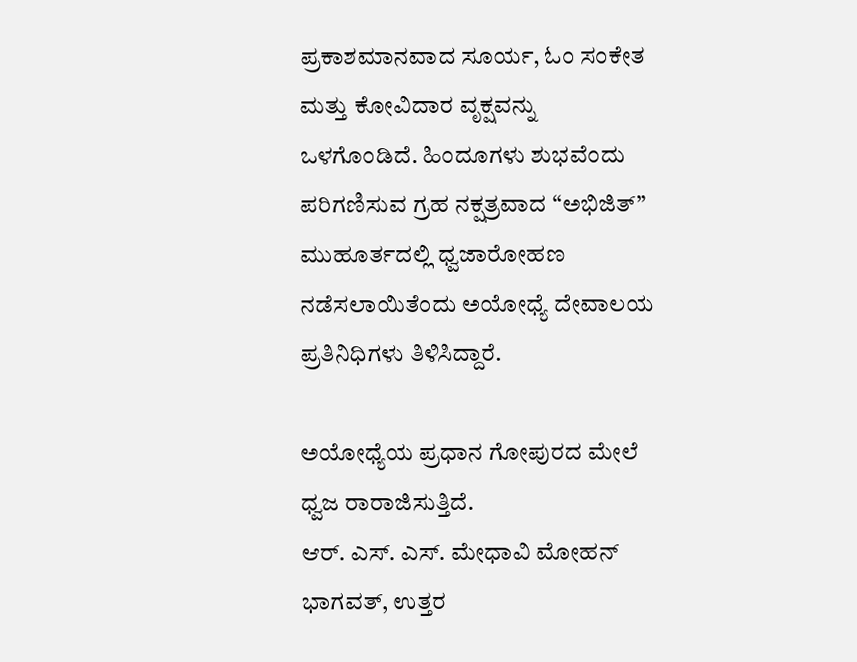ಪ್ರಕಾಶಮಾನವಾದ ಸೂರ್ಯ, ಓಂ ಸಂಕೇತ ಮತ್ತು ಕೋವಿದಾರ ವೃಕ್ಷವನ್ನು ಒಳಗೊಂಡಿದೆ. ಹಿಂದೂಗಳು ಶುಭವೆಂದು ಪರಿಗಣಿಸುವ ಗ್ರಹ ನಕ್ಷತ್ರವಾದ “ಅಭಿಜಿತ್” ಮುಹೂರ್ತದಲ್ಲಿ ಧ್ವಜಾರೋಹಣ ನಡೆಸಲಾಯಿತೆಂದು ಅಯೋಧ್ಯೆ ದೇವಾಲಯ ಪ್ರತಿನಿಧಿಗಳು ತಿಳಿಸಿದ್ದಾರೆ.

ಅಯೋಧ್ಯೆಯ ಪ್ರಧಾನ ಗೋಪುರದ ಮೇಲೆ ಧ್ವಜ ರಾರಾಜಿಸುತ್ತಿದೆ.
ಆರ್. ಎಸ್. ಎಸ್. ಮೇಧಾವಿ ಮೋಹನ್ ಭಾಗವತ್, ಉತ್ತರ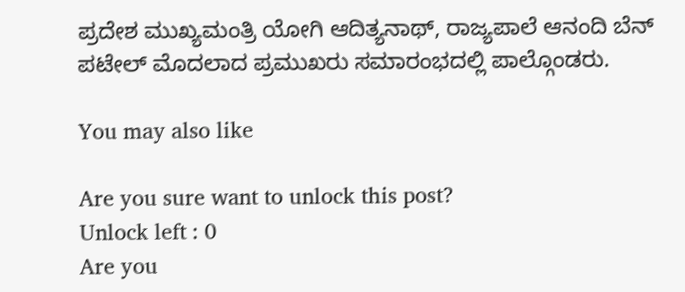ಪ್ರದೇಶ ಮುಖ್ಯಮಂತ್ರಿ ಯೋಗಿ ಆದಿತ್ಯನಾಥ್, ರಾಜ್ಯಪಾಲೆ ಆನಂದಿ ಬೆನ್ ಪಟೇಲ್ ಮೊದಲಾದ ಪ್ರಮುಖರು ಸಮಾರಂಭದಲ್ಲಿ ಪಾಲ್ಗೊಂಡರು.

You may also like

Are you sure want to unlock this post?
Unlock left : 0
Are you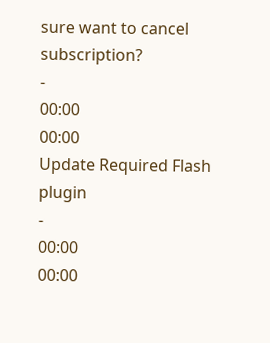sure want to cancel subscription?
-
00:00
00:00
Update Required Flash plugin
-
00:00
00:00